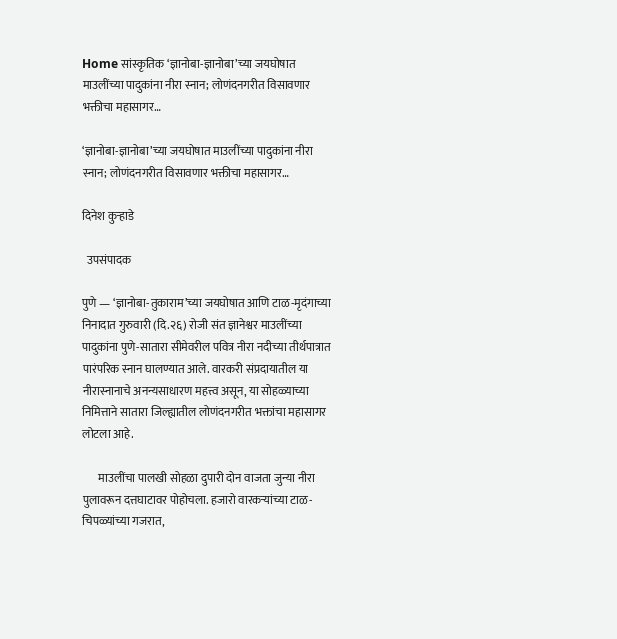Home सांस्कृतिक ‘ज्ञानोबा-ज्ञानोबा’च्या जयघोषात माउलींच्या पादुकांना नीरा स्नान; लोणंदनगरीत विसावणार भक्तीचा महासागर…

‘ज्ञानोबा-ज्ञानोबा’च्या जयघोषात माउलींच्या पादुकांना नीरा स्नान; लोणंदनगरीत विसावणार भक्तीचा महासागर…

दिनेश कुऱ्हाडे

  उपसंपादक

पुणे — ‘ज्ञानोबा-तुकाराम’च्या जयघोषात आणि टाळ-मृदंगाच्या निनादात गुरुवारी (दि.२६) रोजी संत ज्ञानेश्वर माउलींच्या पादुकांना पुणे-सातारा सीमेवरील पवित्र नीरा नदीच्या तीर्थपात्रात पारंपरिक स्नान घालण्यात आले. वारकरी संप्रदायातील या नीरास्नानाचे अनन्यसाधारण महत्त्व असून, या सोहळ्याच्या निमित्ताने सातारा जिल्ह्यातील लोणंदनगरीत भक्तांचा महासागर लोटला आहे.

       माउलींचा पालखी सोहळा दुपारी दोन वाजता जुन्या नीरा पुलावरून दत्तघाटावर पोहोचला. हजारो वारकऱ्यांच्या टाळ-चिपळ्यांच्या गजरात,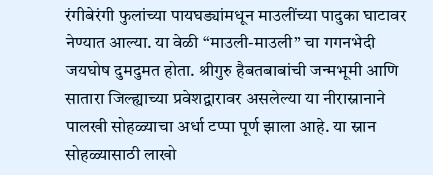रंगीबेरंगी फुलांच्या पायघड्यांमधून माउलींच्या पादुका घाटावर नेण्यात आल्या. या वेळी “माउली-माउली” चा गगनभेदी जयघोष दुमदुमत होता. श्रीगुरु हैबतबाबांची जन्मभूमी आणि सातारा जिल्ह्याच्या प्रवेशद्वारावर असलेल्या या नीरास्नानाने पालखी सोहळ्याचा अर्धा टप्पा पूर्ण झाला आहे. या स्नान सोहळ्यासाठी लाखो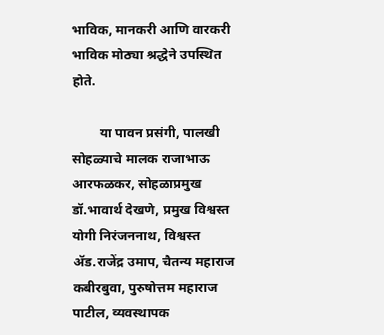भाविक, मानकरी आणि वारकरी भाविक मोठ्या श्रद्धेने उपस्थित होते.

        या पावन प्रसंगी, पालखी सोहळ्याचे मालक राजाभाऊ आरफळकर, सोहळाप्रमुख डॉ.भावार्थ देखणे, प्रमुख विश्वस्त योगी निरंजननाथ, विश्वस्त ॲड.राजेंद्र उमाप, चैतन्य महाराज कबीरबुवा, पुरुषोत्तम महाराज पाटील, व्यवस्थापक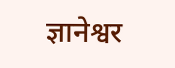ज्ञानेश्वर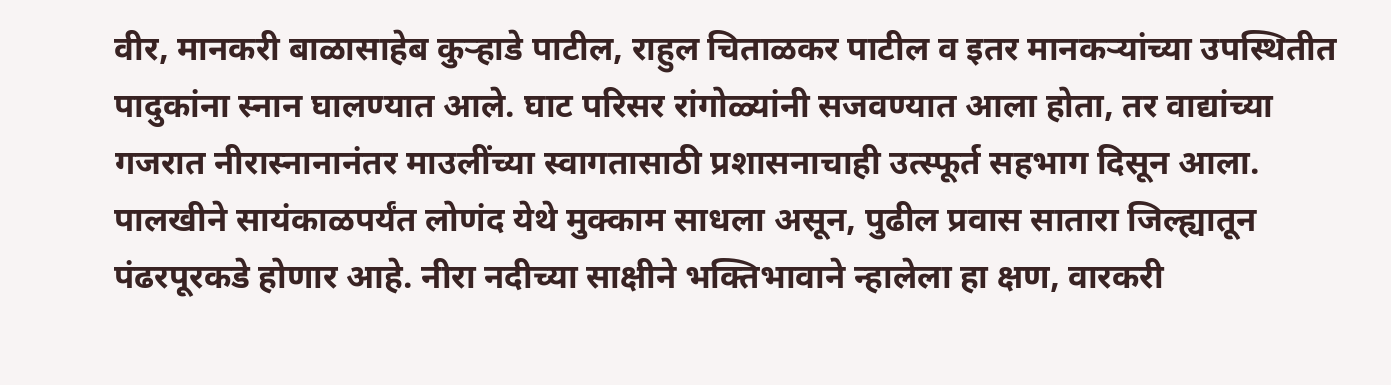वीर, मानकरी बाळासाहेब कुऱ्हाडे पाटील, राहुल चिताळकर पाटील व इतर मानकऱ्यांच्या उपस्थितीत पादुकांना स्नान घालण्यात आले. घाट परिसर रांगोळ्यांनी सजवण्यात आला होता, तर वाद्यांच्या गजरात नीरास्नानानंतर माउलींच्या स्वागतासाठी प्रशासनाचाही उत्स्फूर्त सहभाग दिसून आला. पालखीने सायंकाळपर्यंत लोणंद येथे मुक्काम साधला असून, पुढील प्रवास सातारा जिल्ह्यातून पंढरपूरकडे होणार आहे. नीरा नदीच्या साक्षीने भक्तिभावाने न्हालेला हा क्षण, वारकरी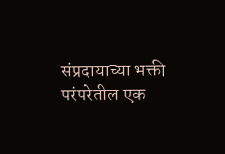संप्रदायाच्या भक्ती परंपरेतील एक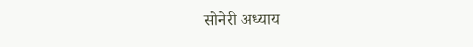सोनेरी अध्याय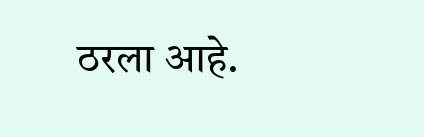ठरला आहे.